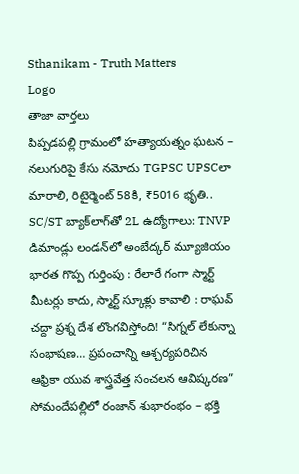Sthanikam - Truth Matters
Logo
తాజా వార్తలు
పిప్పడపల్లి గ్రామంలో హత్యాయత్నం ఘటన – నలుగురిపై కేసు నమోదు TGPSC UPSCలా మారాలి, రిటైర్మెంట్ 58కి, ₹5016 భృతి.. SC/ST బ్యాక్‌లాగ్‌తో 2L ఉద్యోగాలు: TNVP డిమాండ్లు లండన్‌లో అంబేద్కర్ మ్యూజియం భారత గొప్ప గుర్తింపు : రేలారే గంగా స్మార్ట్ మీటర్లు కాదు, స్మార్ట్ స్కూళ్లు కావాలి : రాఘవ్ చద్దా ప్రశ్న దేశ లొంగవిస్తోంది! “సిగ్నల్ లేకున్నా సంభాషణ… ప్రపంచాన్ని ఆశ్చర్యపరిచిన ఆఫ్రికా యువ శాస్త్రవేత్త సంచలన ఆవిష్కరణ” సోమందేపల్లిలో రంజాన్ శుభారంభం – భక్తి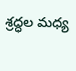శ్రద్ధల మధ్య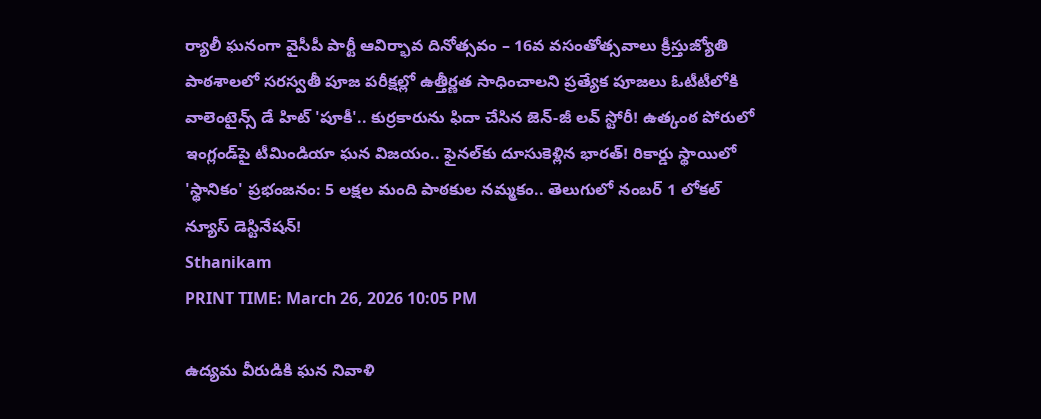ర్యాలీ ఘనంగా వైసీపీ పార్టీ ఆవిర్భావ దినోత్సవం – 16వ వసంతోత్సవాలు క్రీస్తుజ్యోతి పాఠశాలలో సరస్వతీ పూజ పరీక్షల్లో ఉత్తీర్ణత సాధించాలని ప్రత్యేక పూజలు ఓటీటీలోకి వాలెంటైన్స్ డే హిట్ 'పూకీ'.. కుర్రకారును ఫిదా చేసిన జెన్-జీ లవ్ స్టోరీ! ఉత్కంఠ పోరులో ఇంగ్లండ్‌పై టీమిండియా ఘన విజయం.. ఫైనల్‌కు దూసుకెళ్లిన భారత్! రికార్డు స్థాయిలో 'స్థానికం' ప్రభంజనం: 5 లక్షల మంది పాఠకుల నమ్మకం.. తెలుగులో నంబర్ 1 లోకల్ న్యూస్ డెస్టినేషన్!
Sthanikam
PRINT TIME: March 26, 2026 10:05 PM

ఉద్యమ వీరుడికి ఘన నివాళి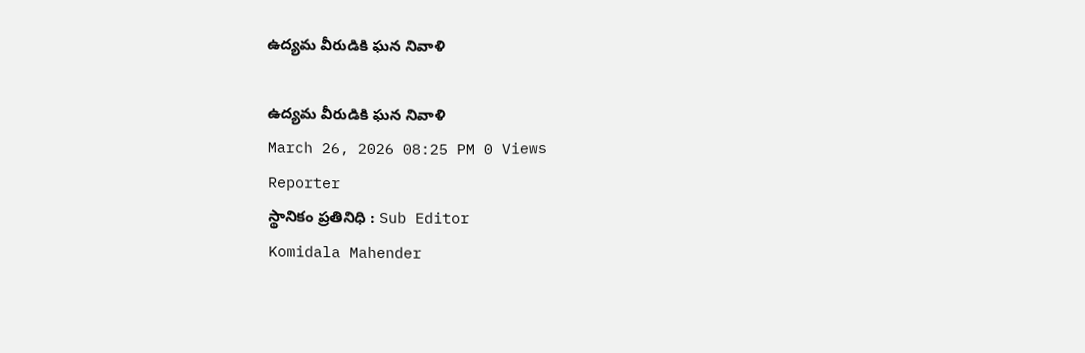ఉద్యమ వీరుడికి ఘన నివాళి

ఉద్యమ వీరుడికి ఘన నివాళి
March 26, 2026 08:25 PM 0 Views
Reporter
స్థానికం ప్రతినిధి : Sub Editor
Komidala Mahender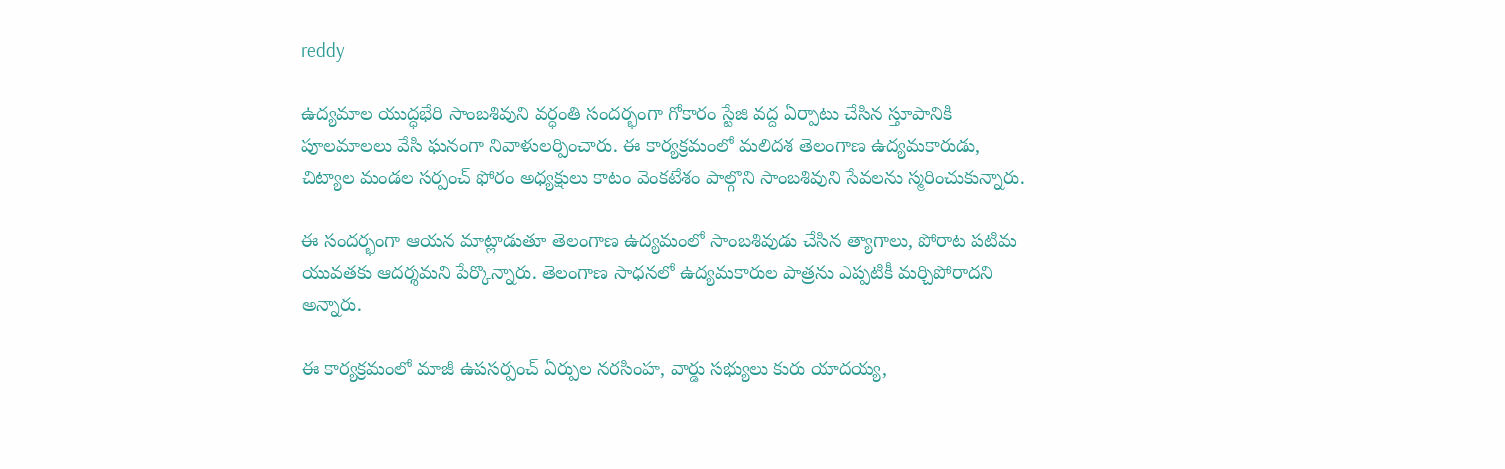reddy

ఉద్యమాల యుద్ధభేరి సాంబశివుని వర్ధంతి సందర్భంగా గోకారం స్టేజి వద్ద ఏర్పాటు చేసిన స్తూపానికి పూలమాలలు వేసి ఘనంగా నివాళులర్పించారు. ఈ కార్యక్రమంలో మలిదశ తెలంగాణ ఉద్యమకారుడు, చిట్యాల మండల సర్పంచ్ ఫోరం అధ్యక్షులు కాటం వెంకటేశం పాల్గొని సాంబశివుని సేవలను స్మరించుకున్నారు.

ఈ సందర్భంగా ఆయన మాట్లాడుతూ తెలంగాణ ఉద్యమంలో సాంబశివుడు చేసిన త్యాగాలు, పోరాట పటిమ యువతకు ఆదర్శమని పేర్కొన్నారు. తెలంగాణ సాధనలో ఉద్యమకారుల పాత్రను ఎప్పటికీ మర్చిపోరాదని అన్నారు.

ఈ కార్యక్రమంలో మాజీ ఉపసర్పంచ్ ఏర్పుల నరసింహ, వార్డు సభ్యులు కురు యాదయ్య,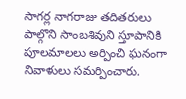సాగర్ల నాగరాజు తదితరులు పాల్గొని సాంబశివుని స్తూపానికి పూలమాలలు అర్పించి ఘనంగా నివాళులు సమర్పించారు.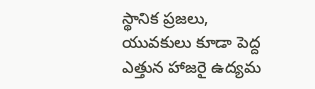స్థానిక ప్రజలు, యువకులు కూడా పెద్ద ఎత్తున హాజరై ఉద్యమ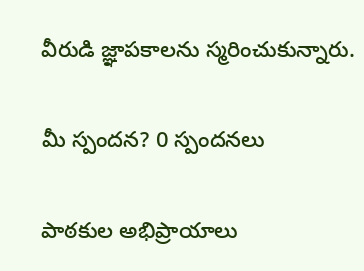వీరుడి జ్ఞాపకాలను స్మరించుకున్నారు.

మీ స్పందన? 0 స్పందనలు

పాఠకుల అభిప్రాయాలు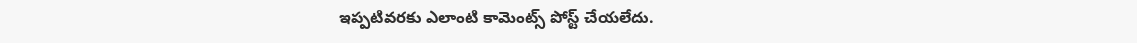ఇప్పటివరకు ఎలాంటి కామెంట్స్ పోస్ట్ చేయలేదు.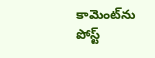కామెంట్‌ను పోస్ట్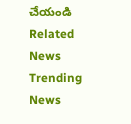చేయండి
Related News
Trending News